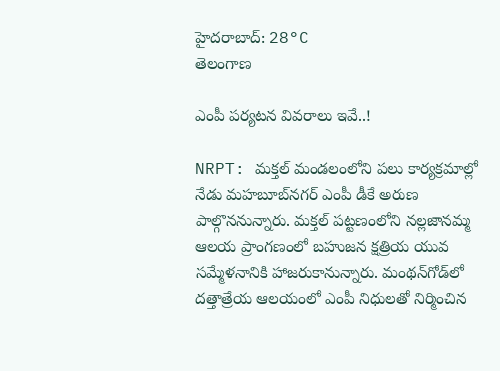హైదరాబాద్: 28°C
తెలంగాణ

ఎంపీ పర్యటన వివరాలు ఇవే..!

NRPT: మక్తల్ మండలంలోని పలు కార్యక్రమాల్లో నేడు మహబూబ్‌నగర్ ఎంపీ డీకే అరుణ పాల్గొననున్నారు. మక్తల్ పట్టణంలోని నల్లజానమ్మ ఆలయ ప్రాంగణంలో బహుజన క్షత్రియ యువ సమ్మేళనానికి హాజరుకానున్నారు. మంథన్‌గోడ్‌లో దత్తాత్రేయ ఆలయంలో ఎంపీ నిధులతో నిర్మించిన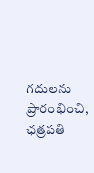గదులను ప్రారంభించి, ఛత్రపతి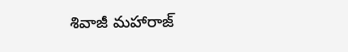శివాజీ మహారాజ్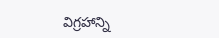విగ్రహాన్ని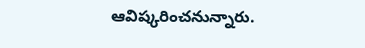ఆవిష్కరించనున్నారు.